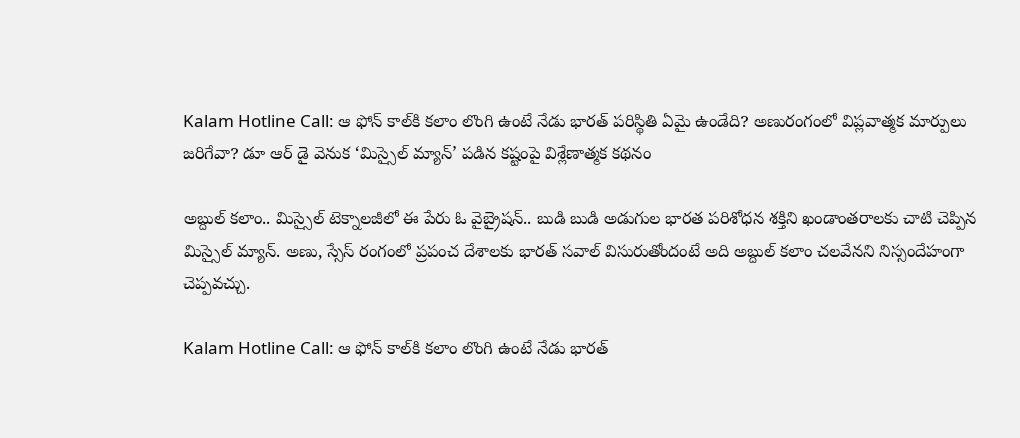Kalam Hotline Call: ఆ ఫోన్ కాల్‌కి కలాం లొంగి ఉంటే నేడు భారత్ పరిస్థితి ఏమై ఉండేది? అణురంగంలో విప్లవాత్మక మార్పులు జరిగేవా? డూ ఆర్ డై వెనుక ‘మిస్సైల్ మ్యాన్’ పడిన కష్టంపై విశ్లేణాత్మక కథనం

అబ్దుల్ కలాం.. మిస్సైల్ టెక్నాలజీలో ఈ పేరు ఓ వైబ్రైషన్.. బుడి బుడి అడుగుల భారత పరిశోధన శక్తిని ఖండాంతరాలకు చాటి చెప్పిన మిస్సైల్ మ్యాన్. అణు, స్సేస్ రంగంలో ప్రపంచ దేశాలకు భారత్ సవాల్ విసురుతోందంటే అది అబ్దుల్ కలాం చలవేనని నిస్సందేహంగా చెప్పవచ్చు.

Kalam Hotline Call: ఆ ఫోన్ కాల్‌కి కలాం లొంగి ఉంటే నేడు భారత్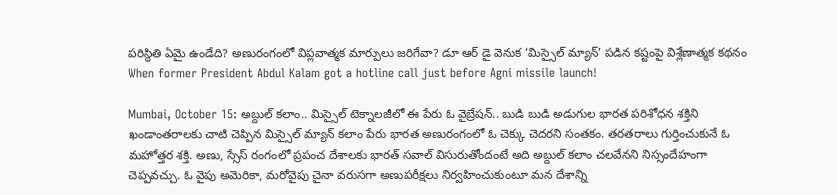పరిస్థితి ఏమై ఉండేది? అణురంగంలో విప్లవాత్మక మార్పులు జరిగేవా? డూ ఆర్ డై వెనుక ‘మిస్సైల్ మ్యాన్’ పడిన కష్టంపై విశ్లేణాత్మక కథనం
When former President Abdul Kalam got a hotline call just before Agni missile launch!

Mumbai, October 15: అబ్దుల్ కలాం.. మిస్సైల్ టెక్నాలజీలో ఈ పేరు ఓ వైబ్రేషన్.. బుడి బుడి అడుగుల భారత పరిశోధన శక్తిని ఖండాంతరాలకు చాటి చెప్పిన మిస్సైల్ మ్యాన్ కలాం పేరు భారత అణురంగంలో ఓ చెక్కు చెదరని సంతకం. తరతరాలు గుర్తించుకునే ఓ మహోత్తర శక్తి. అణు, స్సేస్ రంగంలో ప్రపంచ దేశాలకు భారత్ సవాల్ విసురుతోందంటే అది అబ్దుల్ కలాం చలవేనని నిస్సందేహంగా చెప్పవచ్చు. ఓ వైపు అమెరికా, మరోవైపు చైనా వరుసగా అణుపరీక్షలు నిర్వహించుకుంటూ మన దేశాన్ని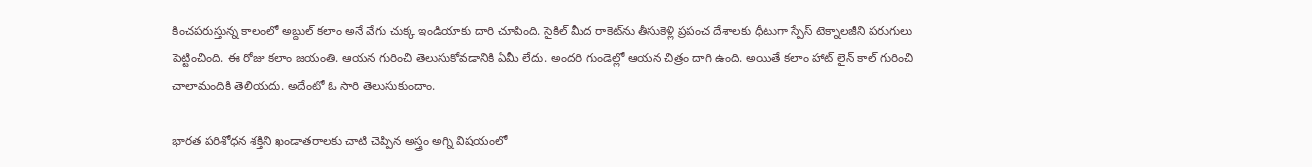కించపరుస్తున్న కాలంలో అబ్దుల్ కలాం అనే వేగు చుక్క ఇండియాకు దారి చూపింది. సైకిల్ మీద రాకెట్‌ను తీసుకెళ్లి ప్రపంచ దేశాలకు ధీటుగా స్పేస్ టెక్నాలజీని పరుగులు పెట్టించింది. ఈ రోజు కలాం జయంతి. ఆయన గురించి తెలుసుకోవడానికి ఏమీ లేదు. అందరి గుండెల్లో ఆయన చిత్రం దాగి ఉంది. అయితే కలాం హాట్ లైన్ కాల్ గురించి చాలామందికి తెలియదు. అదేంటో ఓ సారి తెలుసుకుందాం.

భారత పరిశోధన శక్తిని ఖండాతరాలకు చాటి చెప్పిన అస్త్రం అగ్ని విషయంలో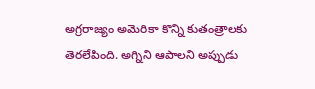అగ్రరాజ్యం అమెరికా కొన్ని కుతంత్రాలకు తెరలేపింది. అగ్నిని ఆపాలని అప్పుడు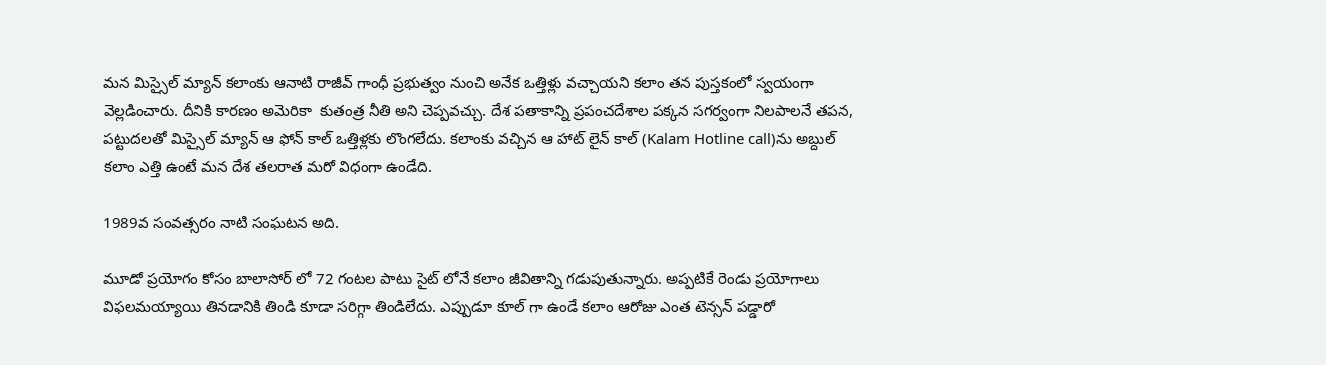మన మిస్సైల్ మ్యాన్ కలాంకు ఆనాటి రాజీవ్ గాంధీ ప్రభుత్వం నుంచి అనేక ఒత్తిళ్లు వచ్చాయని కలాం తన పుస్తకంలో స్వయంగా వెల్లడించారు. దీనికి కారణం అమెరికా  కుతంత్ర నీతి అని చెప్పవచ్చు. దేశ పతాకాన్ని ప్రపంచదేశాల పక్కన సగర్వంగా నిలపాలనే తపన, పట్టుదలతో మిస్సైల్ మ్యాన్ ఆ ఫోన్ కాల్ ఒత్తిళ్లకు లొంగలేదు. కలాంకు వచ్చిన ఆ హాట్ లైన్ కాల్ (Kalam Hotline call)ను అబ్దుల్ కలాం ఎత్తి ఉంటే మన దేశ తలరాత మరో విధంగా ఉండేది.

1989వ సంవత్సరం నాటి సంఘటన అది.

మూడో ప్రయోగం కోసం బాలాసోర్ లో 72 గంటల పాటు సైట్ లోనే కలాం జీవితాన్ని గడుపుతున్నారు. అప్పటికే రెండు ప్రయోగాలు విఫలమయ్యాయి తినడానికి తిండి కూడా సరిగ్గా తిండిలేదు. ఎప్పుడూ కూల్ గా ఉండే కలాం ఆరోజు ఎంత టెన్సన్ పడ్డారో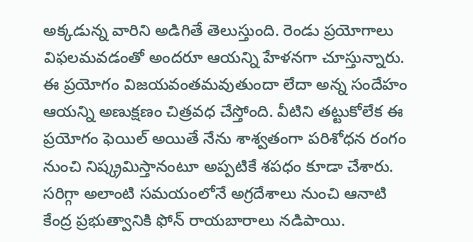అక్కడున్న వారిని అడిగితే తెలుస్తుంది. రెండు ప్రయోగాలు విఫలమవడంతో అందరూ ఆయన్ని హేళనగా చూస్తున్నారు. ఈ ప్రయోగం విజయవంతమవుతుందా లేదా అన్న సందేహం ఆయన్ని అణుక్షణం చిత్రవధ చేస్తోంది. వీటిని తట్టుకోలేక ఈ ప్రయోగం ఫెయిల్ అయితే నేను శాశ్వతంగా పరిశోధన రంగం నుంచి నిష్క్రమిస్తానంటూ అప్పటికే శపధం కూడా చేశారు. సరిగ్గా అలాంటి సమయంలోనే అగ్రదేశాలు నుంచి ఆనాటి కేంద్ర ప్రభుత్వానికి ఫోన్ రాయబారాలు నడిపాయి.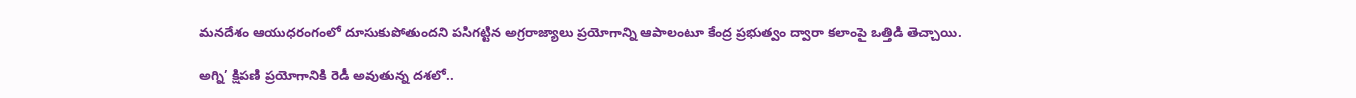మనదేశం ఆయుధరంగంలో దూసుకుపోతుందని పసిగట్టిన అగ్రరాజ్యాలు ప్రయోగాన్ని ఆపాలంటూ కేంద్ర ప్రభుత్వం ద్వారా కలాంపై ఒత్తిడి తెచ్చాయి.

అగ్ని’ క్షిపణి ప్రయోగానికి రెడీ అవుతున్న దశలో..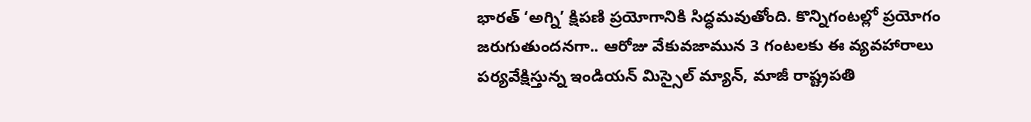భారత్ ‘అగ్ని’ క్షిపణి ప్రయోగానికి సిద్ధమవుతోంది. కొన్నిగంటల్లో ప్రయోగం జరుగుతుందనగా.. ఆరోజు వేకువజామున 3 గంటలకు ఈ వ్యవహారాలు పర్యవేక్షిస్తున్న ఇండియన్ మిస్సైల్ మ్యాన్, మాజీ రాష్ట్రపతి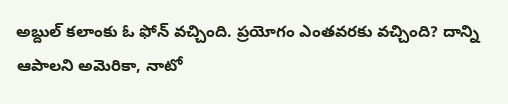అబ్దుల్ కలాంకు ఓ ఫోన్ వచ్చింది. ప్రయోగం ఎంతవరకు వచ్చింది? దాన్ని ఆపాలని అమెరికా, నాటో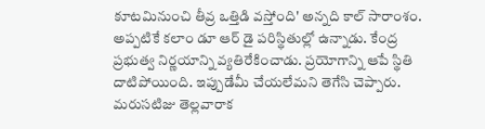కూటమినుంచి తీవ్ర ఒత్తిడి వస్తోంది' అన్నది కాల్ సారాంశం. అప్పటికే కలాం డూ ఆర్ డై పరిస్థితుల్లో ఉన్నాడు. కేంద్ర ప్రభుత్వ నిర్ణయాన్ని వ్యతిరేకించాడు. ప్రయోగాన్ని ఆపే స్థితి దాటిపోయింది. ఇప్పుడేమీ చేయలేమని తెగేసి చెప్పారు. మరుసటిజు తెల్లవారాక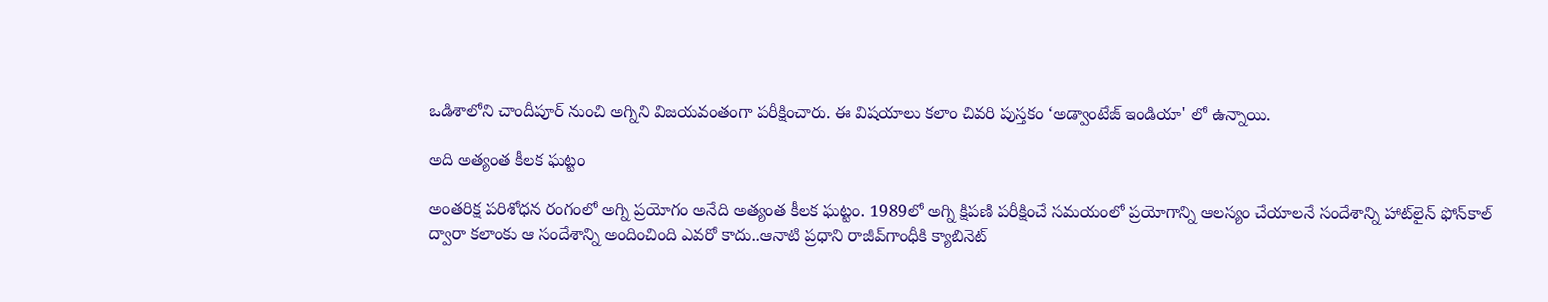ఒడిశాలోని చాందీపూర్ నుంచి అగ్నిని విజయవంతంగా పరీక్షించారు. ఈ విషయాలు కలాం చివరి పుస్తకం ‘అడ్వాంటేజ్ ఇండియా' లో ఉన్నాయి.

అది అత్యంత కీలక ఘట్టం

అంతరిక్ష పరిశోధన రంగంలో అగ్ని ప్రయోగం అనేది అత్యంత కీలక ఘట్టం. 1989లో అగ్ని క్షిపణి పరీక్షించే సమయంలో ప్రయోగాన్ని ఆలస్యం చేయాలనే సందేశాన్ని హాట్‌లైన్ ఫోన్‌కాల్ ద్వారా కలాంకు ఆ సందేశాన్ని అందించింది ఎవరో కాదు..ఆనాటి ప్రధాని రాజీవ్‌గాంధీకి క్యాబినెట్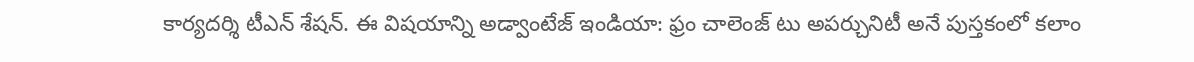కార్యదర్శి టీఎన్ శేషన్. ఈ విషయాన్ని అడ్వాంటేజ్ ఇండియా: ఫ్రం చాలెంజ్ టు అపర్చునిటీ అనే పుస్తకంలో కలాం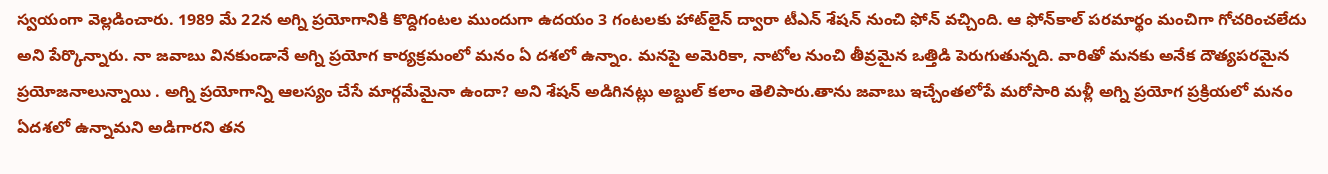స్వయంగా వెల్లడించారు. 1989 మే 22న అగ్ని ప్రయోగానికి కొద్దిగంటల ముందుగా ఉదయం 3 గంటలకు హాట్‌లైన్ ద్వారా టీఎన్ శేషన్ నుంచి ఫోన్ వచ్చింది. ఆ ఫోన్‌కాల్ పరమార్థం మంచిగా గోచరించలేదు అని పేర్కొన్నారు. నా జవాబు వినకుండానే అగ్ని ప్రయోగ కార్యక్రమంలో మనం ఏ దశలో ఉన్నాం. మనపై అమెరికా, నాటోల నుంచి తీవ్రమైన ఒత్తిడి పెరుగుతున్నది. వారితో మనకు అనేక దౌత్యపరమైన ప్రయోజనాలున్నాయి . అగ్ని ప్రయోగాన్ని ఆలస్యం చేసే మార్గమేమైనా ఉందా? అని శేషన్ అడిగినట్లు అబ్దుల్ కలాం తెలిపారు.తాను జవాబు ఇచ్చేంతలోపే మరోసారి మళ్లీ అగ్ని ప్రయోగ ప్రక్రియలో మనం ఏదశలో ఉన్నామని అడిగారని తన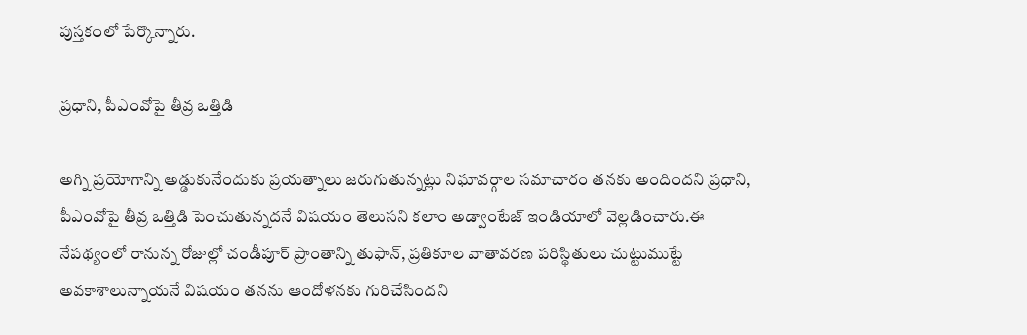పుస్తకంలో పేర్కొన్నారు.

ప్రధాని, పీఎంవోపై తీవ్ర ఒత్తిడి

అగ్ని ప్రయోగాన్ని అడ్డుకునేందుకు ప్రయత్నాలు జరుగుతున్నట్లు నిఘావర్గాల సమాచారం తనకు అందిందని ప్రధాని, పీఎంవోపై తీవ్ర ఒత్తిడి పెంచుతున్నదనే విషయం తెలుసని కలాం అడ్వాంటేజ్ ఇండియాలో వెల్లడించారు.ఈ నేపథ్యంలో రానున్న రోజుల్లో చండీపూర్ ప్రాంతాన్ని తుఫాన్, ప్రతికూల వాతావరణ పరిస్థితులు చుట్టుముట్టే అవకాశాలున్నాయనే విషయం తనను ఆందోళనకు గురిచేసిందని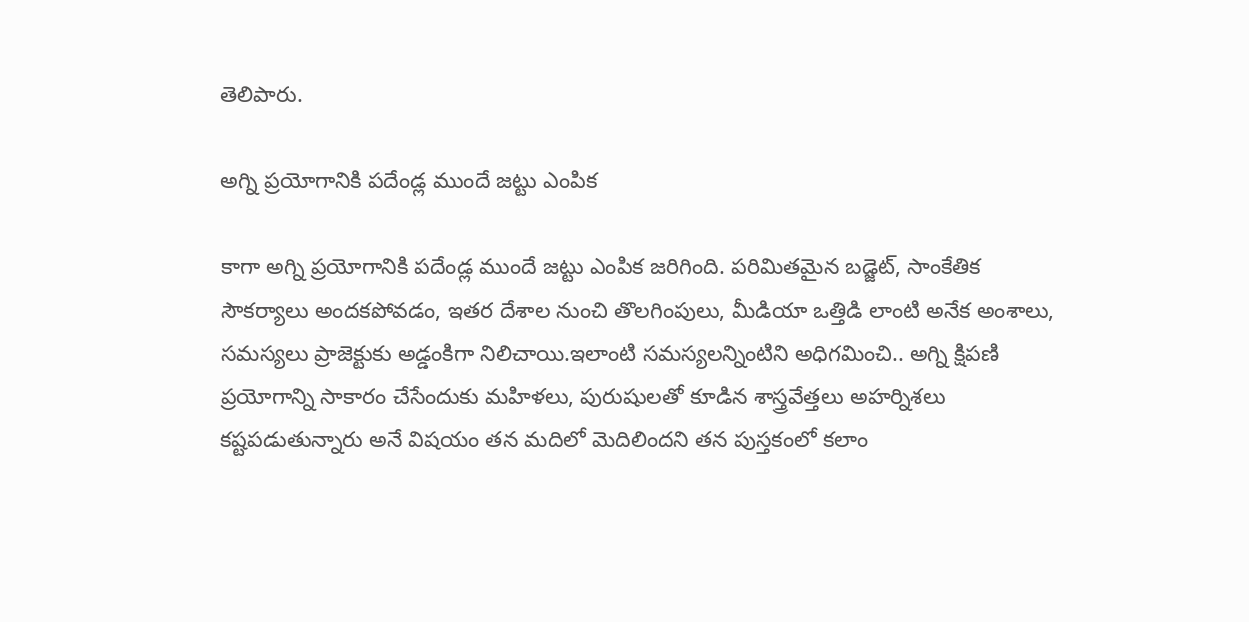తెలిపారు.

అగ్ని ప్రయోగానికి పదేండ్ల ముందే జట్టు ఎంపిక

కాగా అగ్ని ప్రయోగానికి పదేండ్ల ముందే జట్టు ఎంపిక జరిగింది. పరిమితమైన బడ్జెట్, సాంకేతిక సౌకర్యాలు అందకపోవడం, ఇతర దేశాల నుంచి తొలగింపులు, మీడియా ఒత్తిడి లాంటి అనేక అంశాలు, సమస్యలు ప్రాజెక్టుకు అడ్డంకిగా నిలిచాయి.ఇలాంటి సమస్యలన్నింటిని అధిగమించి.. అగ్ని క్షిపణి ప్రయోగాన్ని సాకారం చేసేందుకు మహిళలు, పురుషులతో కూడిన శాస్త్రవేత్తలు అహర్నిశలు కష్టపడుతున్నారు అనే విషయం తన మదిలో మెదిలిందని తన పుస్తకంలో కలాం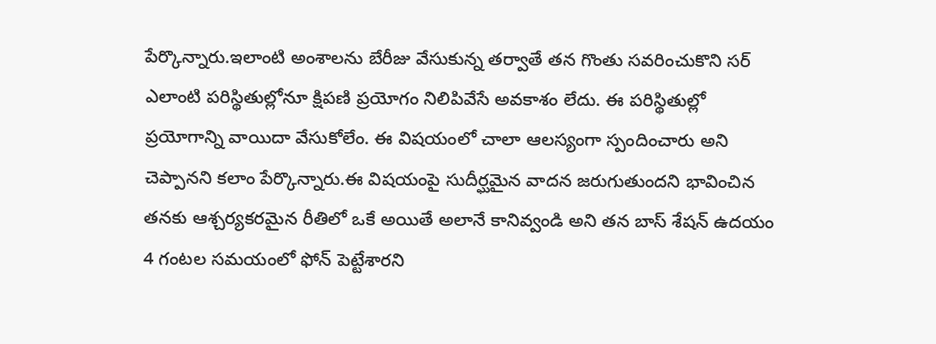పేర్కొన్నారు.ఇలాంటి అంశాలను బేరీజు వేసుకున్న తర్వాతే తన గొంతు సవరించుకొని సర్ ఎలాంటి పరిస్థితుల్లోనూ క్షిపణి ప్రయోగం నిలిపివేసే అవకాశం లేదు. ఈ పరిస్థితుల్లో ప్రయోగాన్ని వాయిదా వేసుకోలేం. ఈ విషయంలో చాలా ఆలస్యంగా స్పందించారు అని చెప్పానని కలాం పేర్కొన్నారు.ఈ విషయంపై సుదీర్ఘమైన వాదన జరుగుతుందని భావించిన తనకు ఆశ్చర్యకరమైన రీతిలో ఒకే అయితే అలానే కానివ్వండి అని తన బాస్ శేషన్ ఉదయం 4 గంటల సమయంలో ఫోన్ పెట్టేశారని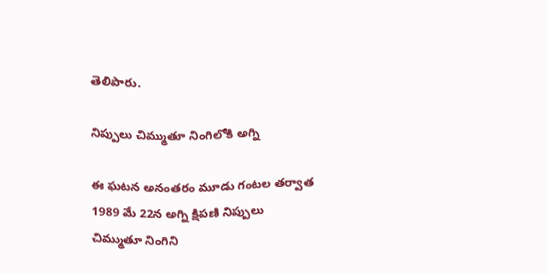తెలిపారు.

నిప్పులు చిమ్ముతూ నింగిలోకి అగ్ని

ఈ ఘటన అనంతరం మూడు గంటల తర్వాత 1989 మే 22న అగ్ని క్షిపణి నిప్పులు చిమ్ముతూ నింగిని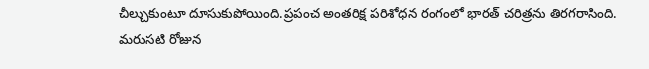చీల్చుకుంటూ దూసుకుపోయింది.ప్రపంచ అంతరిక్ష పరిశోధన రంగంలో భారత్ చరిత్రను తిరగరాసింది. మరుసటి రోజున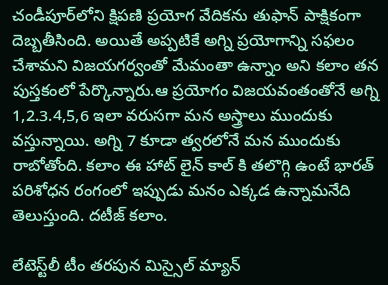చండీపూర్‌లోని క్షిపణి ప్రయోగ వేదికను తుఫాన్ పాక్షికంగా దెబ్బతీసింది. అయితే అప్పటికే అగ్ని ప్రయోగాన్ని సఫలం చేశామని విజయగర్వంతో మేమంతా ఉన్నాం అని కలాం తన పుస్తకంలో పేర్కొన్నారు.ఆ ప్రయోగం విజయవంతంతోనే అగ్ని 1,2.3.4,5,6 ఇలా వరుసగా మన అస్త్రాలు ముందుకు వస్తున్నాయి. అగ్ని 7 కూడా త్వరలోనే మన ముందుకు రాబోతోంది. కలాం ఈ హాట్ లైన్ కాల్ కి తలొగ్గి ఉంటే భారత్ పరిశోధన రంగంలో ఇప్పుడు మనం ఎక్కడ ఉన్నామనేది తెలుస్తుంది. దటీజ్ కలాం.

లేటెస్ట్‌లీ టీం తరపున మిస్సైల్ మ్యాన్‌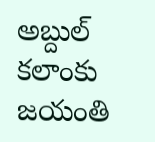అబ్దుల్ కలాంకు జయంతి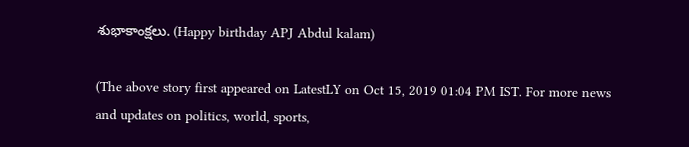శుభాకాంక్షలు. (Happy birthday APJ Abdul kalam)

(The above story first appeared on LatestLY on Oct 15, 2019 01:04 PM IST. For more news and updates on politics, world, sports,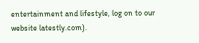entertainment and lifestyle, log on to our website latestly.com).